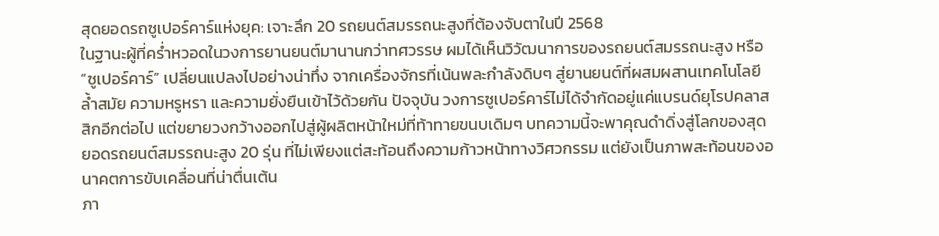สุดยอดรถซูเปอร์คาร์แห่งยุค: เจาะลึก 20 รถยนต์สมรรถนะสูงที่ต้องจับตาในปี 2568
ในฐานะผู้ที่คร่ำหวอดในวงการยานยนต์มานานกว่าทศวรรษ ผมได้เห็นวิวัฒนาการของรถยนต์สมรรถนะสูง หรือ “ซูเปอร์คาร์” เปลี่ยนแปลงไปอย่างน่าทึ่ง จากเครื่องจักรที่เน้นพละกำลังดิบๆ สู่ยานยนต์ที่ผสมผสานเทคโนโลยีล้ำสมัย ความหรูหรา และความยั่งยืนเข้าไว้ด้วยกัน ปัจจุบัน วงการซูเปอร์คาร์ไม่ได้จำกัดอยู่แค่แบรนด์ยุโรปคลาสสิกอีกต่อไป แต่ขยายวงกว้างออกไปสู่ผู้ผลิตหน้าใหม่ที่ท้าทายขนบเดิมๆ บทความนี้จะพาคุณดำดิ่งสู่โลกของสุดยอดรถยนต์สมรรถนะสูง 20 รุ่น ที่ไม่เพียงแต่สะท้อนถึงความก้าวหน้าทางวิศวกรรม แต่ยังเป็นภาพสะท้อนของอนาคตการขับเคลื่อนที่น่าตื่นเต้น
ภา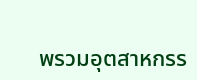พรวมอุตสาหกรร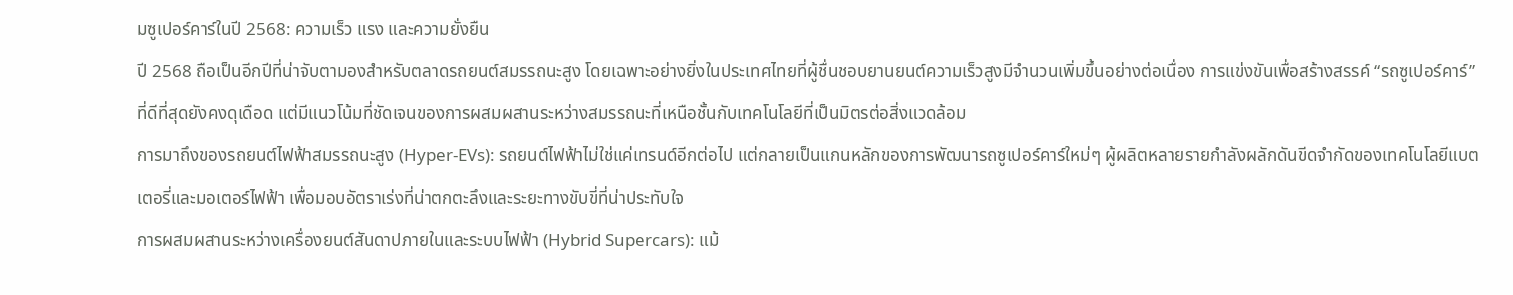มซูเปอร์คาร์ในปี 2568: ความเร็ว แรง และความยั่งยืน
ปี 2568 ถือเป็นอีกปีที่น่าจับตามองสำหรับตลาดรถยนต์สมรรถนะสูง โดยเฉพาะอย่างยิ่งในประเทศไทยที่ผู้ชื่นชอบยานยนต์ความเร็วสูงมีจำนวนเพิ่มขึ้นอย่างต่อเนื่อง การแข่งขันเพื่อสร้างสรรค์ “รถซูเปอร์คาร์” ที่ดีที่สุดยังคงดุเดือด แต่มีแนวโน้มที่ชัดเจนของการผสมผสานระหว่างสมรรถนะที่เหนือชั้นกับเทคโนโลยีที่เป็นมิตรต่อสิ่งแวดล้อม
การมาถึงของรถยนต์ไฟฟ้าสมรรถนะสูง (Hyper-EVs): รถยนต์ไฟฟ้าไม่ใช่แค่เทรนด์อีกต่อไป แต่กลายเป็นแกนหลักของการพัฒนารถซูเปอร์คาร์ใหม่ๆ ผู้ผลิตหลายรายกำลังผลักดันขีดจำกัดของเทคโนโลยีแบตเตอรี่และมอเตอร์ไฟฟ้า เพื่อมอบอัตราเร่งที่น่าตกตะลึงและระยะทางขับขี่ที่น่าประทับใจ
การผสมผสานระหว่างเครื่องยนต์สันดาปภายในและระบบไฟฟ้า (Hybrid Supercars): แม้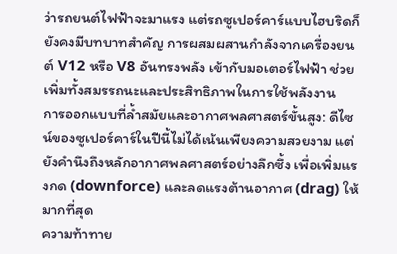ว่ารถยนต์ไฟฟ้าจะมาแรง แต่รถซูเปอร์คาร์แบบไฮบริดก็ยังคงมีบทบาทสำคัญ การผสมผสานกำลังจากเครื่องยนต์ V12 หรือ V8 อันทรงพลัง เข้ากับมอเตอร์ไฟฟ้า ช่วยเพิ่มทั้งสมรรถนะและประสิทธิภาพในการใช้พลังงาน
การออกแบบที่ล้ำสมัยและอากาศพลศาสตร์ขั้นสูง: ดีไซน์ของซูเปอร์คาร์ในปีนี้ไม่ได้เน้นเพียงความสวยงาม แต่ยังคำนึงถึงหลักอากาศพลศาสตร์อย่างลึกซึ้ง เพื่อเพิ่มแรงกด (downforce) และลดแรงต้านอากาศ (drag) ให้มากที่สุด
ความท้าทาย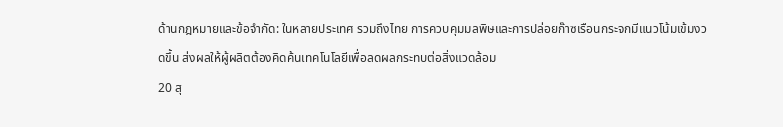ด้านกฎหมายและข้อจำกัด: ในหลายประเทศ รวมถึงไทย การควบคุมมลพิษและการปล่อยก๊าซเรือนกระจกมีแนวโน้มเข้มงวดขึ้น ส่งผลให้ผู้ผลิตต้องคิดค้นเทคโนโลยีเพื่อลดผลกระทบต่อสิ่งแวดล้อม
20 สุ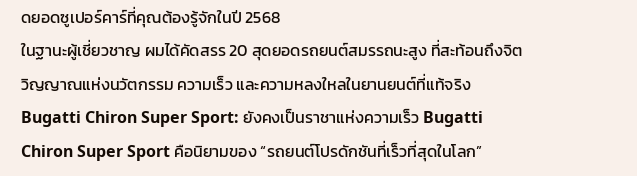ดยอดซูเปอร์คาร์ที่คุณต้องรู้จักในปี 2568
ในฐานะผู้เชี่ยวชาญ ผมได้คัดสรร 20 สุดยอดรถยนต์สมรรถนะสูง ที่สะท้อนถึงจิตวิญญาณแห่งนวัตกรรม ความเร็ว และความหลงใหลในยานยนต์ที่แท้จริง
Bugatti Chiron Super Sport: ยังคงเป็นราชาแห่งความเร็ว Bugatti Chiron Super Sport คือนิยามของ “รถยนต์โปรดักชันที่เร็วที่สุดในโลก”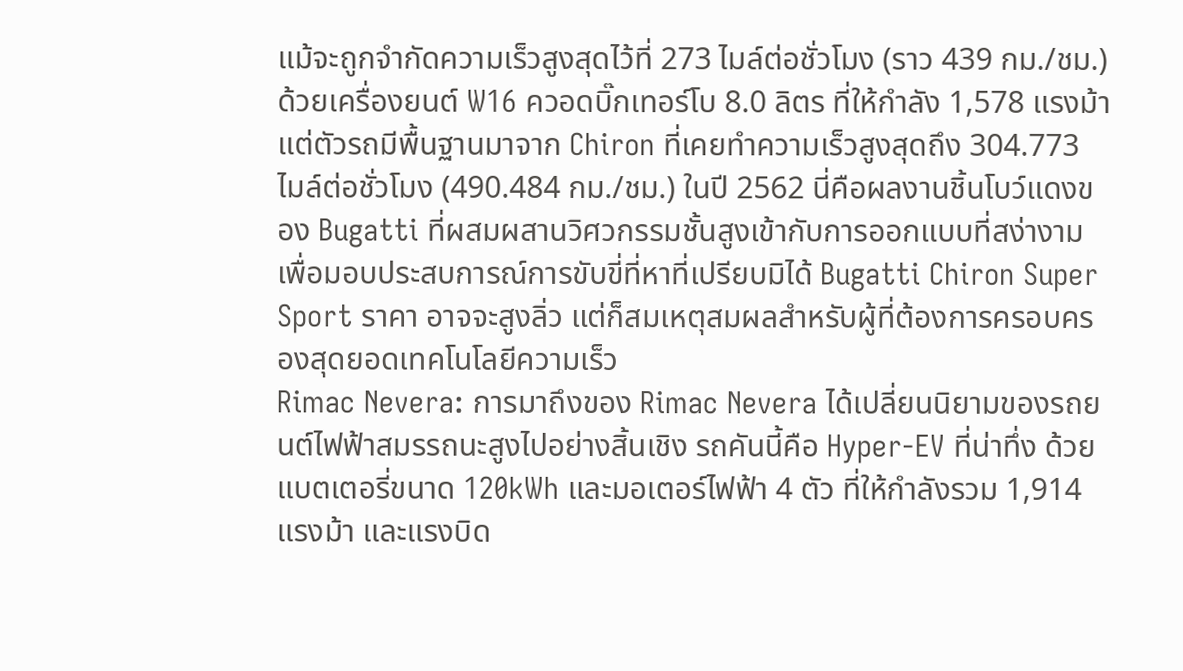แม้จะถูกจำกัดความเร็วสูงสุดไว้ที่ 273 ไมล์ต่อชั่วโมง (ราว 439 กม./ชม.) ด้วยเครื่องยนต์ W16 ควอดบิ๊กเทอร์โบ 8.0 ลิตร ที่ให้กำลัง 1,578 แรงม้า แต่ตัวรถมีพื้นฐานมาจาก Chiron ที่เคยทำความเร็วสูงสุดถึง 304.773 ไมล์ต่อชั่วโมง (490.484 กม./ชม.) ในปี 2562 นี่คือผลงานชิ้นโบว์แดงของ Bugatti ที่ผสมผสานวิศวกรรมชั้นสูงเข้ากับการออกแบบที่สง่างาม เพื่อมอบประสบการณ์การขับขี่ที่หาที่เปรียบมิได้ Bugatti Chiron Super Sport ราคา อาจจะสูงลิ่ว แต่ก็สมเหตุสมผลสำหรับผู้ที่ต้องการครอบครองสุดยอดเทคโนโลยีความเร็ว
Rimac Nevera: การมาถึงของ Rimac Nevera ได้เปลี่ยนนิยามของรถยนต์ไฟฟ้าสมรรถนะสูงไปอย่างสิ้นเชิง รถคันนี้คือ Hyper-EV ที่น่าทึ่ง ด้วยแบตเตอรี่ขนาด 120kWh และมอเตอร์ไฟฟ้า 4 ตัว ที่ให้กำลังรวม 1,914 แรงม้า และแรงบิด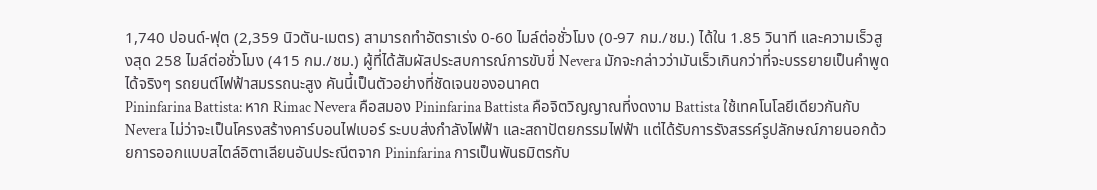1,740 ปอนด์-ฟุต (2,359 นิวตัน-เมตร) สามารถทำอัตราเร่ง 0-60 ไมล์ต่อชั่วโมง (0-97 กม./ชม.) ได้ใน 1.85 วินาที และความเร็วสูงสุด 258 ไมล์ต่อชั่วโมง (415 กม./ชม.) ผู้ที่ได้สัมผัสประสบการณ์การขับขี่ Nevera มักจะกล่าวว่ามันเร็วเกินกว่าที่จะบรรยายเป็นคำพูดได้จริงๆ รถยนต์ไฟฟ้าสมรรถนะสูง คันนี้เป็นตัวอย่างที่ชัดเจนของอนาคต
Pininfarina Battista: หาก Rimac Nevera คือสมอง Pininfarina Battista คือจิตวิญญาณที่งดงาม Battista ใช้เทคโนโลยีเดียวกันกับ Nevera ไม่ว่าจะเป็นโครงสร้างคาร์บอนไฟเบอร์ ระบบส่งกำลังไฟฟ้า และสถาปัตยกรรมไฟฟ้า แต่ได้รับการรังสรรค์รูปลักษณ์ภายนอกด้วยการออกแบบสไตล์อิตาเลียนอันประณีตจาก Pininfarina การเป็นพันธมิตรกับ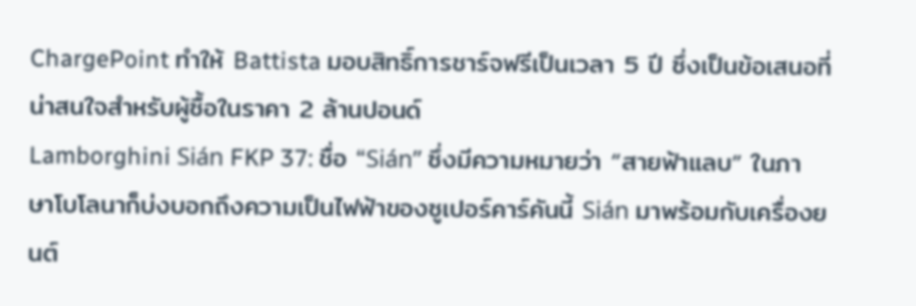ChargePoint ทำให้ Battista มอบสิทธิ์การชาร์จฟรีเป็นเวลา 5 ปี ซึ่งเป็นข้อเสนอที่น่าสนใจสำหรับผู้ซื้อในราคา 2 ล้านปอนด์
Lamborghini Sián FKP 37: ชื่อ “Sián” ซึ่งมีความหมายว่า “สายฟ้าแลบ” ในภาษาโบโลนาก็บ่งบอกถึงความเป็นไฟฟ้าของซูเปอร์คาร์คันนี้ Sián มาพร้อมกับเครื่องยนต์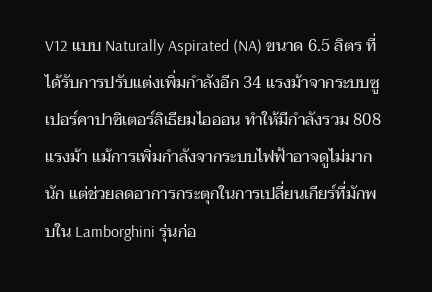V12 แบบ Naturally Aspirated (NA) ขนาด 6.5 ลิตร ที่ได้รับการปรับแต่งเพิ่มกำลังอีก 34 แรงม้าจากระบบซูเปอร์คาปาซิเตอร์ลิเธียมไอออน ทำให้มีกำลังรวม 808 แรงม้า แม้การเพิ่มกำลังจากระบบไฟฟ้าอาจดูไม่มากนัก แต่ช่วยลดอาการกระตุกในการเปลี่ยนเกียร์ที่มักพบใน Lamborghini รุ่นก่อ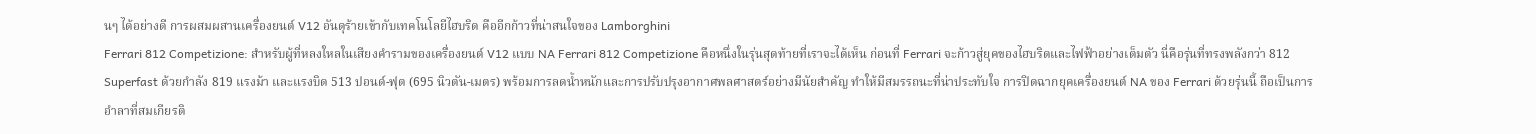นๆ ได้อย่างดี การผสมผสานเครื่องยนต์ V12 อันดุร้ายเข้ากับเทคโนโลยีไฮบริด คืออีกก้าวที่น่าสนใจของ Lamborghini
Ferrari 812 Competizione: สำหรับผู้ที่หลงใหลในเสียงคำรามของเครื่องยนต์ V12 แบบ NA Ferrari 812 Competizione คือหนึ่งในรุ่นสุดท้ายที่เราจะได้เห็น ก่อนที่ Ferrari จะก้าวสู่ยุคของไฮบริดและไฟฟ้าอย่างเต็มตัว นี่คือรุ่นที่ทรงพลังกว่า 812 Superfast ด้วยกำลัง 819 แรงม้า และแรงบิด 513 ปอนด์-ฟุต (695 นิวตัน-เมตร) พร้อมการลดน้ำหนักและการปรับปรุงอากาศพลศาสตร์อย่างมีนัยสำคัญ ทำให้มีสมรรถนะที่น่าประทับใจ การปิดฉากยุคเครื่องยนต์ NA ของ Ferrari ด้วยรุ่นนี้ ถือเป็นการอำลาที่สมเกียรติ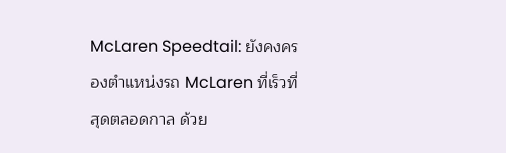McLaren Speedtail: ยังคงครองตำแหน่งรถ McLaren ที่เร็วที่สุดตลอดกาล ด้วย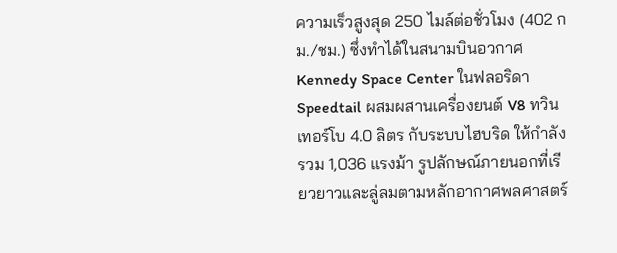ความเร็วสูงสุด 250 ไมล์ต่อชั่วโมง (402 กม./ชม.) ซึ่งทำได้ในสนามบินอวกาศ Kennedy Space Center ในฟลอริดา Speedtail ผสมผสานเครื่องยนต์ V8 ทวินเทอร์โบ 4.0 ลิตร กับระบบไฮบริด ให้กำลังรวม 1,036 แรงม้า รูปลักษณ์ภายนอกที่เรียวยาวและลู่ลมตามหลักอากาศพลศาสตร์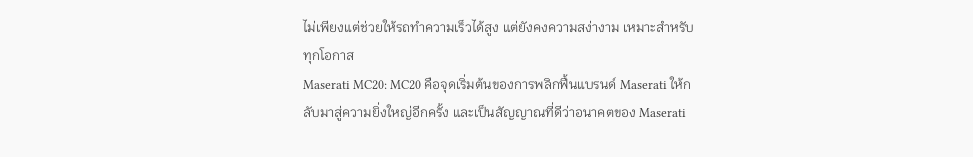ไม่เพียงแต่ช่วยให้รถทำความเร็วได้สูง แต่ยังคงความสง่างาม เหมาะสำหรับทุกโอกาส
Maserati MC20: MC20 คือจุดเริ่มต้นของการพลิกฟื้นแบรนด์ Maserati ให้กลับมาสู่ความยิ่งใหญ่อีกครั้ง และเป็นสัญญาณที่ดีว่าอนาคตของ Maserati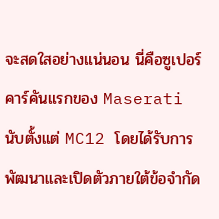จะสดใสอย่างแน่นอน นี่คือซูเปอร์คาร์คันแรกของ Maserati นับตั้งแต่ MC12 โดยได้รับการพัฒนาและเปิดตัวภายใต้ข้อจำกัด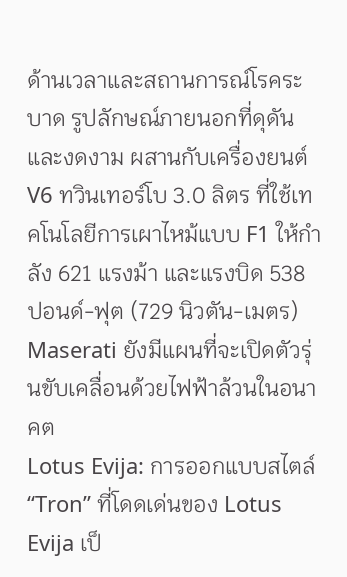ด้านเวลาและสถานการณ์โรคระบาด รูปลักษณ์ภายนอกที่ดุดันและงดงาม ผสานกับเครื่องยนต์ V6 ทวินเทอร์โบ 3.0 ลิตร ที่ใช้เทคโนโลยีการเผาไหม้แบบ F1 ให้กำลัง 621 แรงม้า และแรงบิด 538 ปอนด์-ฟุต (729 นิวตัน-เมตร) Maserati ยังมีแผนที่จะเปิดตัวรุ่นขับเคลื่อนด้วยไฟฟ้าล้วนในอนาคต
Lotus Evija: การออกแบบสไตล์ “Tron” ที่โดดเด่นของ Lotus Evija เป็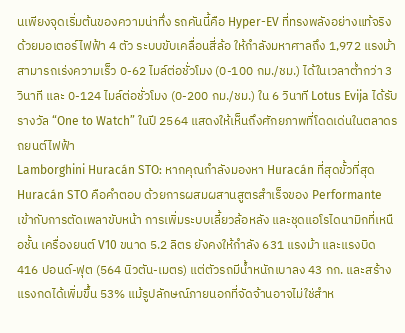นเพียงจุดเริ่มต้นของความน่าทึ่ง รถคันนี้คือ Hyper-EV ที่ทรงพลังอย่างแท้จริง ด้วยมอเตอร์ไฟฟ้า 4 ตัว ระบบขับเคลื่อนสี่ล้อ ให้กำลังมหาศาลถึง 1,972 แรงม้า สามารถเร่งความเร็ว 0-62 ไมล์ต่อชั่วโมง (0-100 กม./ชม.) ได้ในเวลาต่ำกว่า 3 วินาที และ 0-124 ไมล์ต่อชั่วโมง (0-200 กม./ชม.) ใน 6 วินาที Lotus Evija ได้รับรางวัล “One to Watch” ในปี 2564 แสดงให้เห็นถึงศักยภาพที่โดดเด่นในตลาดรถยนต์ไฟฟ้า
Lamborghini Huracán STO: หากคุณกำลังมองหา Huracán ที่สุดขั้วที่สุด Huracán STO คือคำตอบ ด้วยการผสมผสานสูตรสำเร็จของ Performante เข้ากับการตัดเพลาขับหน้า การเพิ่มระบบเลี้ยวล้อหลัง และชุดแอโรไดนามิกที่เหนือชั้น เครื่องยนต์ V10 ขนาด 5.2 ลิตร ยังคงให้กำลัง 631 แรงม้า และแรงบิด 416 ปอนด์-ฟุต (564 นิวตัน-เมตร) แต่ตัวรถมีน้ำหนักเบาลง 43 กก. และสร้างแรงกดได้เพิ่มขึ้น 53% แม้รูปลักษณ์ภายนอกที่จัดจ้านอาจไม่ใช่สำห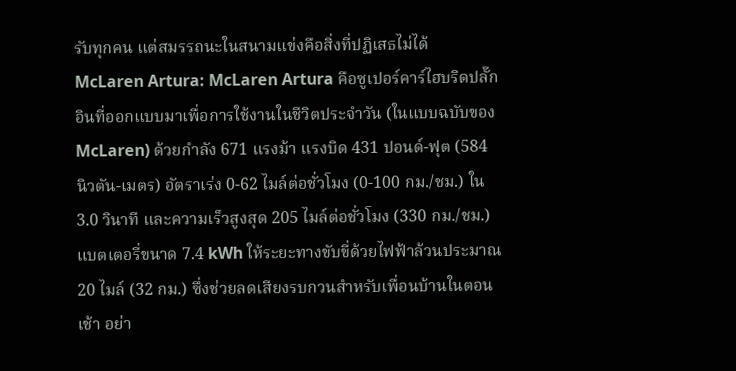รับทุกคน แต่สมรรถนะในสนามแข่งคือสิ่งที่ปฏิเสธไม่ได้
McLaren Artura: McLaren Artura คือซูเปอร์คาร์ไฮบริดปลั๊กอินที่ออกแบบมาเพื่อการใช้งานในชีวิตประจำวัน (ในแบบฉบับของ McLaren) ด้วยกำลัง 671 แรงม้า แรงบิด 431 ปอนด์-ฟุต (584 นิวตัน-เมตร) อัตราเร่ง 0-62 ไมล์ต่อชั่วโมง (0-100 กม./ชม.) ใน 3.0 วินาที และความเร็วสูงสุด 205 ไมล์ต่อชั่วโมง (330 กม./ชม.) แบตเตอรี่ขนาด 7.4 kWh ให้ระยะทางขับขี่ด้วยไฟฟ้าล้วนประมาณ 20 ไมล์ (32 กม.) ซึ่งช่วยลดเสียงรบกวนสำหรับเพื่อนบ้านในตอนเช้า อย่า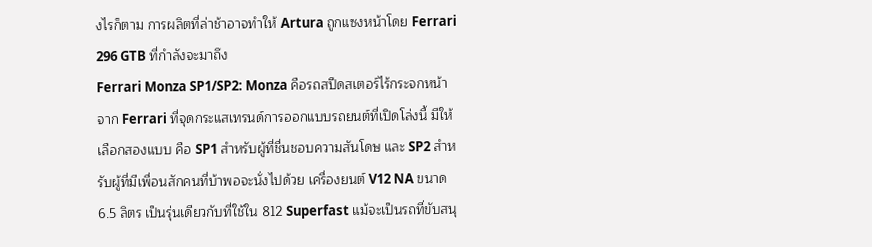งไรก็ตาม การผลิตที่ล่าช้าอาจทำให้ Artura ถูกแซงหน้าโดย Ferrari 296 GTB ที่กำลังจะมาถึง
Ferrari Monza SP1/SP2: Monza คือรถสปีดสเตอร์ไร้กระจกหน้าจาก Ferrari ที่จุดกระแสเทรนด์การออกแบบรถยนต์ที่เปิดโล่งนี้ มีให้เลือกสองแบบ คือ SP1 สำหรับผู้ที่ชื่นชอบความสันโดษ และ SP2 สำหรับผู้ที่มีเพื่อนสักคนที่บ้าพอจะนั่งไปด้วย เครื่องยนต์ V12 NA ขนาด 6.5 ลิตร เป็นรุ่นเดียวกับที่ใช้ใน 812 Superfast แม้จะเป็นรถที่ขับสนุ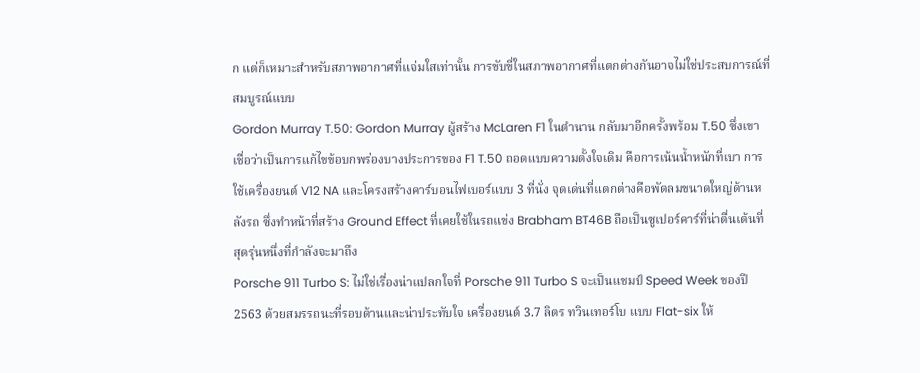ก แต่ก็เหมาะสำหรับสภาพอากาศที่แจ่มใสเท่านั้น การขับขี่ในสภาพอากาศที่แตกต่างกันอาจไม่ใช่ประสบการณ์ที่สมบูรณ์แบบ
Gordon Murray T.50: Gordon Murray ผู้สร้าง McLaren F1 ในตำนาน กลับมาอีกครั้งพร้อม T.50 ซึ่งเขาเชื่อว่าเป็นการแก้ไขข้อบกพร่องบางประการของ F1 T.50 ถอดแบบความตั้งใจเดิม คือการเน้นน้ำหนักที่เบา การใช้เครื่องยนต์ V12 NA และโครงสร้างคาร์บอนไฟเบอร์แบบ 3 ที่นั่ง จุดเด่นที่แตกต่างคือพัดลมขนาดใหญ่ด้านหลังรถ ซึ่งทำหน้าที่สร้าง Ground Effect ที่เคยใช้ในรถแข่ง Brabham BT46B ถือเป็นซูเปอร์คาร์ที่น่าตื่นเต้นที่สุดรุ่นหนึ่งที่กำลังจะมาถึง
Porsche 911 Turbo S: ไม่ใช่เรื่องน่าแปลกใจที่ Porsche 911 Turbo S จะเป็นแชมป์ Speed Week ของปี 2563 ด้วยสมรรถนะที่รอบด้านและน่าประทับใจ เครื่องยนต์ 3.7 ลิตร ทวินเทอร์โบ แบบ Flat-six ให้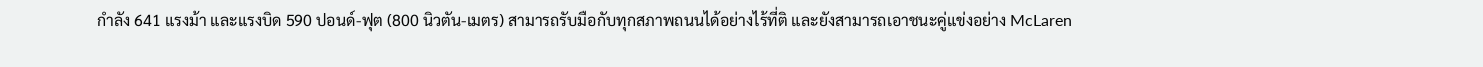กำลัง 641 แรงม้า และแรงบิด 590 ปอนด์-ฟุต (800 นิวตัน-เมตร) สามารถรับมือกับทุกสภาพถนนได้อย่างไร้ที่ติ และยังสามารถเอาชนะคู่แข่งอย่าง McLaren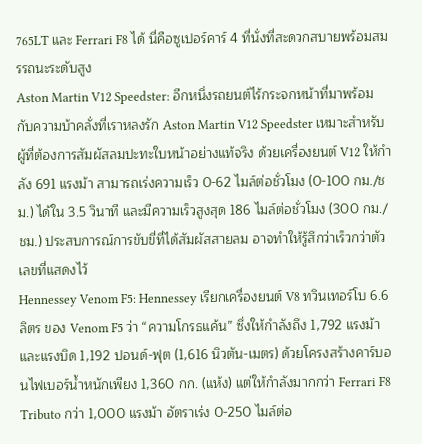765LT และ Ferrari F8 ได้ นี่คือซูเปอร์คาร์ 4 ที่นั่งที่สะดวกสบายพร้อมสมรรถนะระดับสูง
Aston Martin V12 Speedster: อีกหนึ่งรถยนต์ไร้กระจกหน้าที่มาพร้อมกับความบ้าคลั่งที่เราหลงรัก Aston Martin V12 Speedster เหมาะสำหรับผู้ที่ต้องการสัมผัสลมปะทะใบหน้าอย่างแท้จริง ด้วยเครื่องยนต์ V12 ให้กำลัง 691 แรงม้า สามารถเร่งความเร็ว 0-62 ไมล์ต่อชั่วโมง (0-100 กม./ชม.) ได้ใน 3.5 วินาที และมีความเร็วสูงสุด 186 ไมล์ต่อชั่วโมง (300 กม./ชม.) ประสบการณ์การขับขี่ที่ได้สัมผัสสายลม อาจทำให้รู้สึกว่าเร็วกว่าตัวเลขที่แสดงไว้
Hennessey Venom F5: Hennessey เรียกเครื่องยนต์ V8 ทวินเทอร์โบ 6.6 ลิตร ของ Venom F5 ว่า “ความโกรธแค้น” ซึ่งให้กำลังถึง 1,792 แรงม้า และแรงบิด 1,192 ปอนด์-ฟุต (1,616 นิวตัน-เมตร) ด้วยโครงสร้างคาร์บอนไฟเบอร์น้ำหนักเพียง 1,360 กก. (แห้ง) แต่ให้กำลังมากกว่า Ferrari F8 Tributo กว่า 1,000 แรงม้า อัตราเร่ง 0-250 ไมล์ต่อ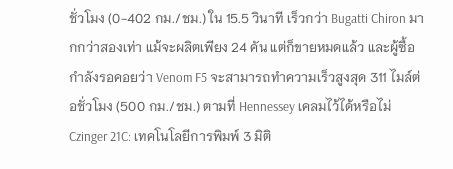ชั่วโมง (0-402 กม./ชม.) ใน 15.5 วินาที เร็วกว่า Bugatti Chiron มากกว่าสองเท่า แม้จะผลิตเพียง 24 คัน แต่ก็ขายหมดแล้ว และผู้ซื้อกำลังรอคอยว่า Venom F5 จะสามารถทำความเร็วสูงสุด 311 ไมล์ต่อชั่วโมง (500 กม./ชม.) ตามที่ Hennessey เคลมไว้ได้หรือไม่
Czinger 21C: เทคโนโลยีการพิมพ์ 3 มิติ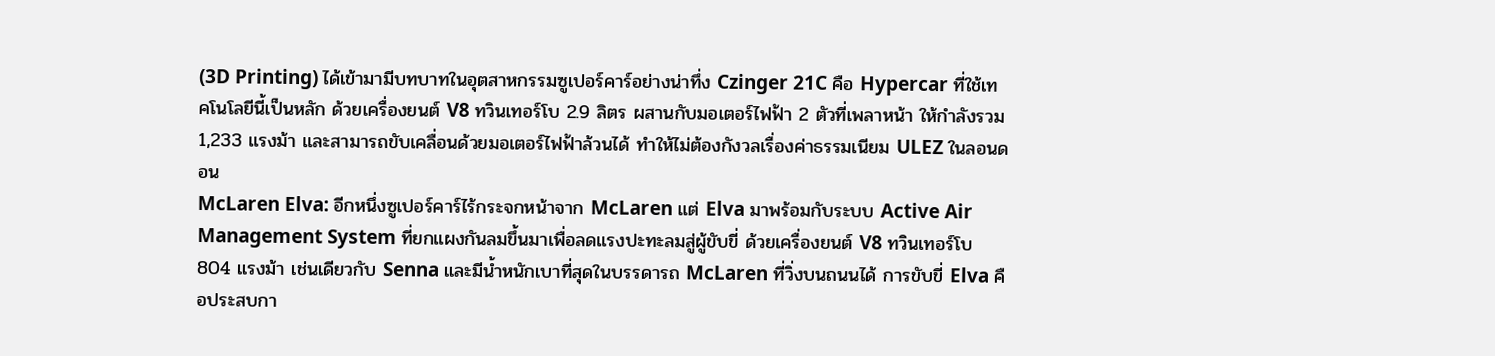(3D Printing) ได้เข้ามามีบทบาทในอุตสาหกรรมซูเปอร์คาร์อย่างน่าทึ่ง Czinger 21C คือ Hypercar ที่ใช้เทคโนโลยีนี้เป็นหลัก ด้วยเครื่องยนต์ V8 ทวินเทอร์โบ 2.9 ลิตร ผสานกับมอเตอร์ไฟฟ้า 2 ตัวที่เพลาหน้า ให้กำลังรวม 1,233 แรงม้า และสามารถขับเคลื่อนด้วยมอเตอร์ไฟฟ้าล้วนได้ ทำให้ไม่ต้องกังวลเรื่องค่าธรรมเนียม ULEZ ในลอนดอน
McLaren Elva: อีกหนึ่งซูเปอร์คาร์ไร้กระจกหน้าจาก McLaren แต่ Elva มาพร้อมกับระบบ Active Air Management System ที่ยกแผงกันลมขึ้นมาเพื่อลดแรงปะทะลมสู่ผู้ขับขี่ ด้วยเครื่องยนต์ V8 ทวินเทอร์โบ 804 แรงม้า เช่นเดียวกับ Senna และมีน้ำหนักเบาที่สุดในบรรดารถ McLaren ที่วิ่งบนถนนได้ การขับขี่ Elva คือประสบกา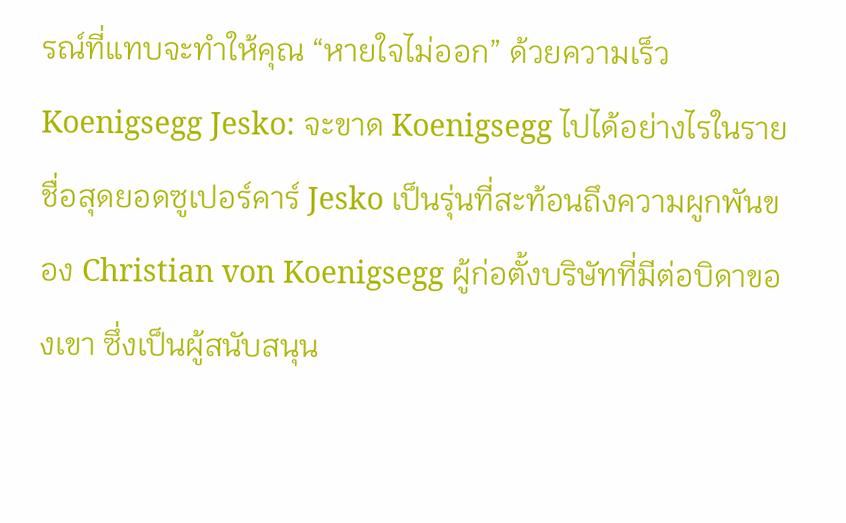รณ์ที่แทบจะทำให้คุณ “หายใจไม่ออก” ด้วยความเร็ว
Koenigsegg Jesko: จะขาด Koenigsegg ไปได้อย่างไรในรายชื่อสุดยอดซูเปอร์คาร์ Jesko เป็นรุ่นที่สะท้อนถึงความผูกพันของ Christian von Koenigsegg ผู้ก่อตั้งบริษัทที่มีต่อบิดาของเขา ซึ่งเป็นผู้สนับสนุน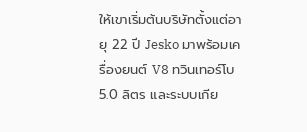ให้เขาเริ่มต้นบริษัทตั้งแต่อายุ 22 ปี Jesko มาพร้อมเครื่องยนต์ V8 ทวินเทอร์โบ 5.0 ลิตร และระบบเกีย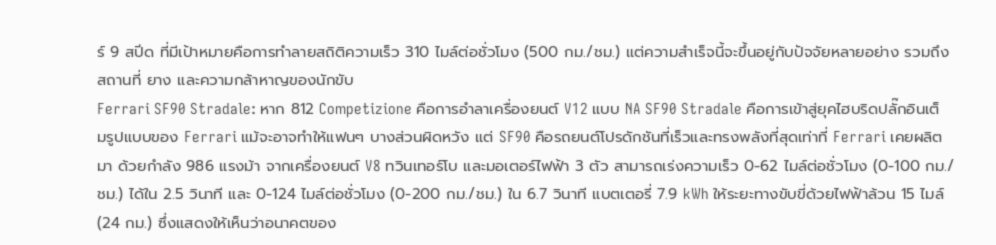ร์ 9 สปีด ที่มีเป้าหมายคือการทำลายสถิติความเร็ว 310 ไมล์ต่อชั่วโมง (500 กม./ชม.) แต่ความสำเร็จนี้จะขึ้นอยู่กับปัจจัยหลายอย่าง รวมถึงสถานที่ ยาง และความกล้าหาญของนักขับ
Ferrari SF90 Stradale: หาก 812 Competizione คือการอำลาเครื่องยนต์ V12 แบบ NA SF90 Stradale คือการเข้าสู่ยุคไฮบริดปลั๊กอินเต็มรูปแบบของ Ferrari แม้จะอาจทำให้แฟนๆ บางส่วนผิดหวัง แต่ SF90 คือรถยนต์โปรดักชันที่เร็วและทรงพลังที่สุดเท่าที่ Ferrari เคยผลิตมา ด้วยกำลัง 986 แรงม้า จากเครื่องยนต์ V8 ทวินเทอร์โบ และมอเตอร์ไฟฟ้า 3 ตัว สามารถเร่งความเร็ว 0-62 ไมล์ต่อชั่วโมง (0-100 กม./ชม.) ได้ใน 2.5 วินาที และ 0-124 ไมล์ต่อชั่วโมง (0-200 กม./ชม.) ใน 6.7 วินาที แบตเตอรี่ 7.9 kWh ให้ระยะทางขับขี่ด้วยไฟฟ้าล้วน 15 ไมล์ (24 กม.) ซึ่งแสดงให้เห็นว่าอนาคตของ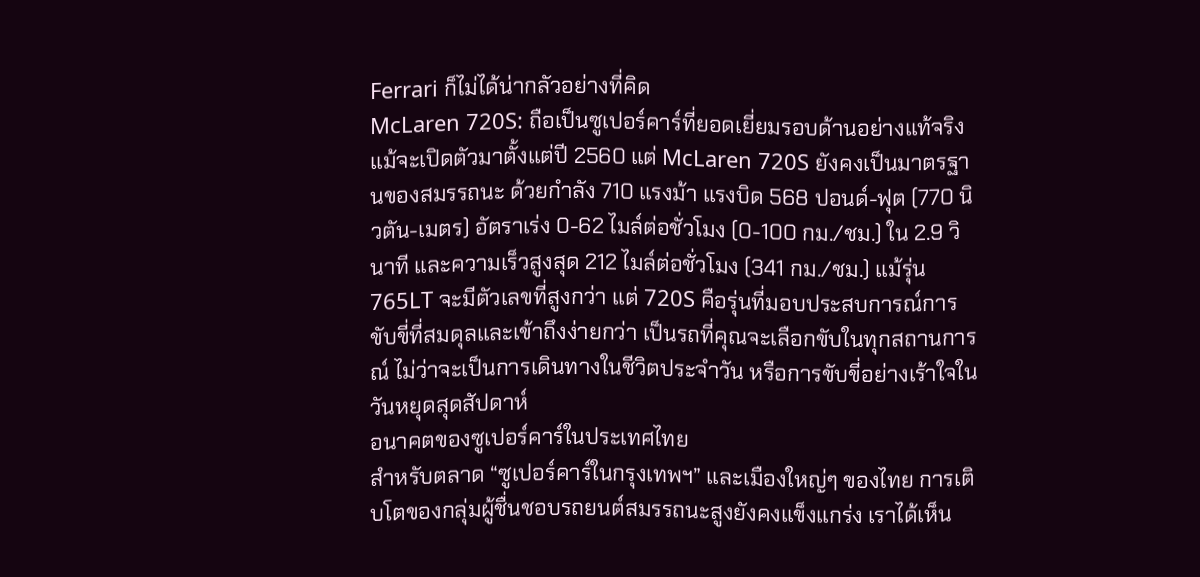Ferrari ก็ไม่ได้น่ากลัวอย่างที่คิด
McLaren 720S: ถือเป็นซูเปอร์คาร์ที่ยอดเยี่ยมรอบด้านอย่างแท้จริง แม้จะเปิดตัวมาตั้งแต่ปี 2560 แต่ McLaren 720S ยังคงเป็นมาตรฐานของสมรรถนะ ด้วยกำลัง 710 แรงม้า แรงบิด 568 ปอนด์-ฟุต (770 นิวตัน-เมตร) อัตราเร่ง 0-62 ไมล์ต่อชั่วโมง (0-100 กม./ชม.) ใน 2.9 วินาที และความเร็วสูงสุด 212 ไมล์ต่อชั่วโมง (341 กม./ชม.) แม้รุ่น 765LT จะมีตัวเลขที่สูงกว่า แต่ 720S คือรุ่นที่มอบประสบการณ์การขับขี่ที่สมดุลและเข้าถึงง่ายกว่า เป็นรถที่คุณจะเลือกขับในทุกสถานการณ์ ไม่ว่าจะเป็นการเดินทางในชีวิตประจำวัน หรือการขับขี่อย่างเร้าใจในวันหยุดสุดสัปดาห์
อนาคตของซูเปอร์คาร์ในประเทศไทย
สำหรับตลาด “ซูเปอร์คาร์ในกรุงเทพฯ” และเมืองใหญ่ๆ ของไทย การเติบโตของกลุ่มผู้ชื่นชอบรถยนต์สมรรถนะสูงยังคงแข็งแกร่ง เราได้เห็น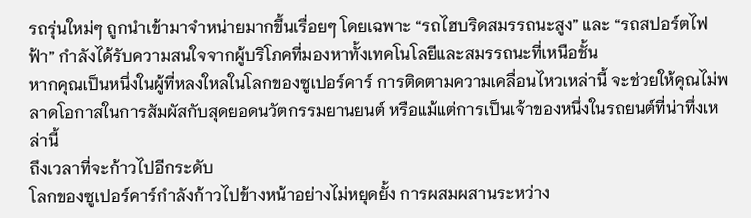รถรุ่นใหม่ๆ ถูกนำเข้ามาจำหน่ายมากขึ้นเรื่อยๆ โดยเฉพาะ “รถไฮบริดสมรรถนะสูง” และ “รถสปอร์ตไฟฟ้า” กำลังได้รับความสนใจจากผู้บริโภคที่มองหาทั้งเทคโนโลยีและสมรรถนะที่เหนือชั้น
หากคุณเป็นหนึ่งในผู้ที่หลงใหลในโลกของซูเปอร์คาร์ การติดตามความเคลื่อนไหวเหล่านี้ จะช่วยให้คุณไม่พลาดโอกาสในการสัมผัสกับสุดยอดนวัตกรรมยานยนต์ หรือแม้แต่การเป็นเจ้าของหนึ่งในรถยนต์ที่น่าทึ่งเหล่านี้
ถึงเวลาที่จะก้าวไปอีกระดับ
โลกของซูเปอร์คาร์กำลังก้าวไปข้างหน้าอย่างไม่หยุดยั้ง การผสมผสานระหว่าง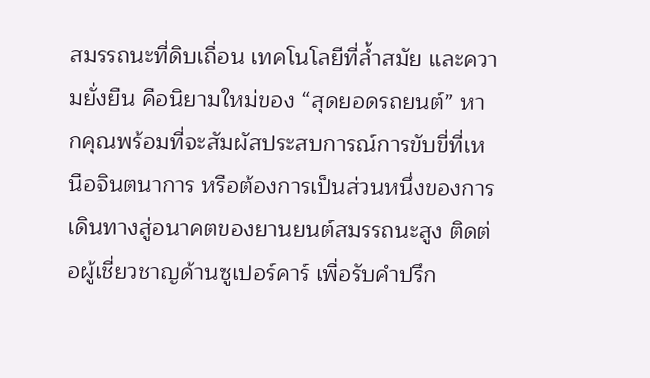สมรรถนะที่ดิบเถื่อน เทคโนโลยีที่ล้ำสมัย และความยั่งยืน คือนิยามใหม่ของ “สุดยอดรถยนต์” หากคุณพร้อมที่จะสัมผัสประสบการณ์การขับขี่ที่เหนือจินตนาการ หรือต้องการเป็นส่วนหนึ่งของการเดินทางสู่อนาคตของยานยนต์สมรรถนะสูง ติดต่อผู้เชี่ยวชาญด้านซูเปอร์คาร์ เพื่อรับคำปรึก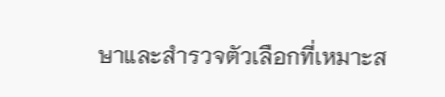ษาและสำรวจตัวเลือกที่เหมาะส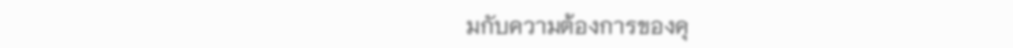มกับความต้องการของคุ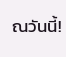ณวันนี้!